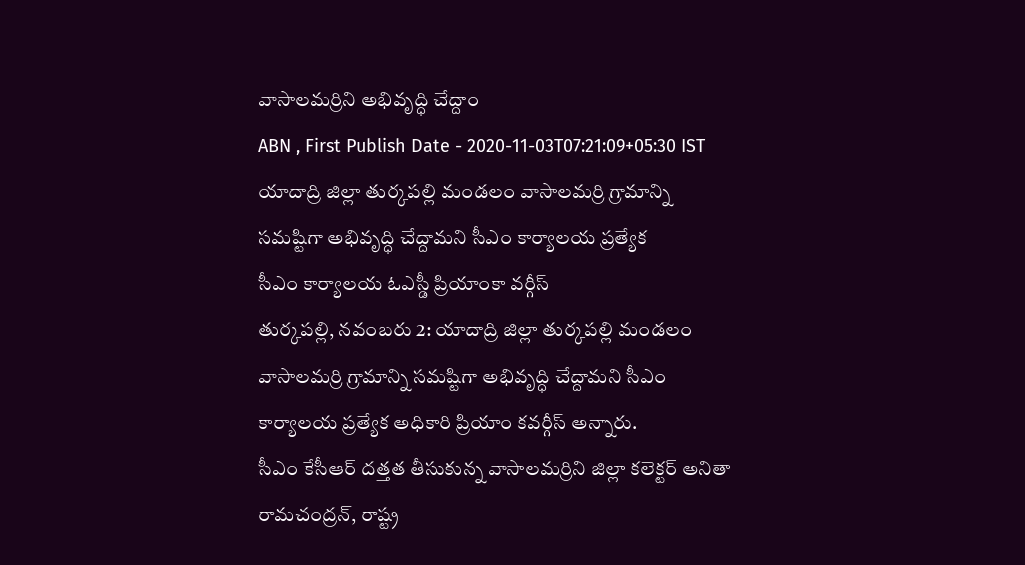వాసాలమర్రిని అభివృద్ధి చేద్దాం
ABN , First Publish Date - 2020-11-03T07:21:09+05:30 IST
యాదాద్రి జిల్లా తుర్కపల్లి మండలం వాసాలమర్రి గ్రామాన్ని సమష్టిగా అభివృద్ధి చేద్దామని సీఎం కార్యాలయ ప్రత్యేక
సీఎం కార్యాలయ ఓఎస్డీ ప్రియాంకా వర్గీస్
తుర్కపల్లి, నవంబరు 2: యాదాద్రి జిల్లా తుర్కపల్లి మండలం వాసాలమర్రి గ్రామాన్ని సమష్టిగా అభివృద్ధి చేద్దామని సీఎం కార్యాలయ ప్రత్యేక అధికారి ప్రియాం కవర్గీస్ అన్నారు.
సీఎం కేసీఆర్ దత్తత తీసుకున్న వాసాలమర్రిని జిల్లా కలెక్టర్ అనితా రామచంద్రన్, రాష్ట్ర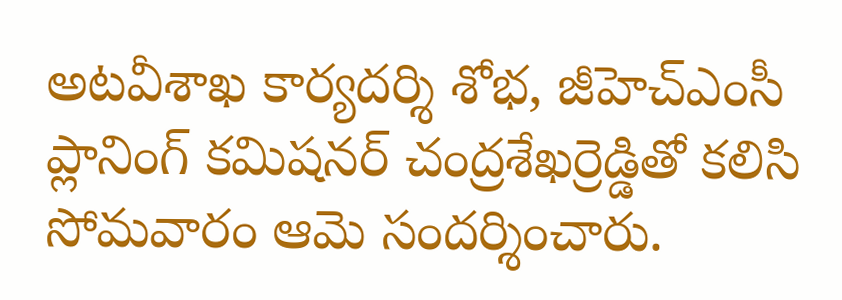అటవీశాఖ కార్యదర్శి శోభ, జీహెచ్ఎంసీ ప్లానింగ్ కమిషనర్ చంద్రశేఖర్రెడ్డితో కలిసి సోమవారం ఆమె సందర్శించారు.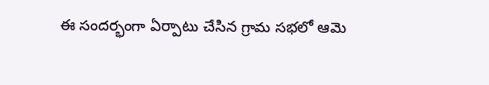ఈ సందర్భంగా ఏర్పాటు చేసిన గ్రామ సభలో ఆమె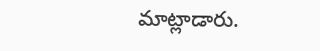మాట్లాడారు.